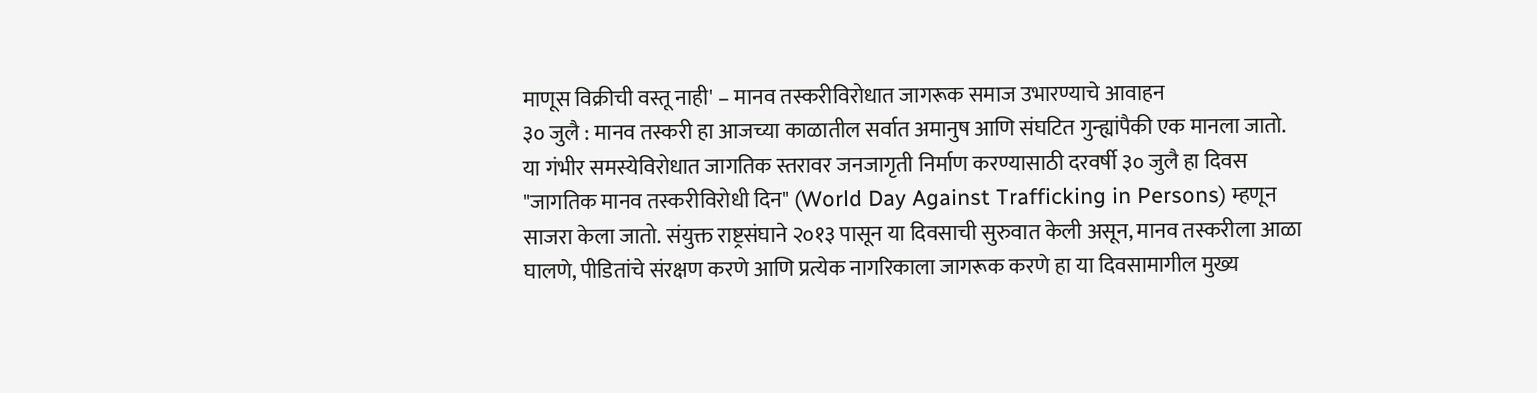माणूस विक्रीची वस्तू नाही' – मानव तस्करीविरोधात जागरूक समाज उभारण्याचे आवाहन
३० जुलै : मानव तस्करी हा आजच्या काळातील सर्वात अमानुष आणि संघटित गुन्ह्यांपैकी एक मानला जातो. या गंभीर समस्येविरोधात जागतिक स्तरावर जनजागृती निर्माण करण्यासाठी दरवर्षी ३० जुलै हा दिवस "जागतिक मानव तस्करीविरोधी दिन" (World Day Against Trafficking in Persons) म्हणून साजरा केला जातो. संयुक्त राष्ट्रसंघाने २०१३ पासून या दिवसाची सुरुवात केली असून, मानव तस्करीला आळा घालणे, पीडितांचे संरक्षण करणे आणि प्रत्येक नागरिकाला जागरूक करणे हा या दिवसामागील मुख्य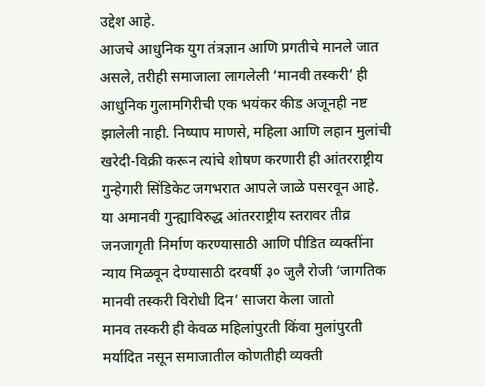उद्देश आहे.
आजचे आधुनिक युग तंत्रज्ञान आणि प्रगतीचे मानले जात असले, तरीही समाजाला लागलेली ‘मानवी तस्करी’ ही आधुनिक गुलामगिरीची एक भयंकर कीड अजूनही नष्ट झालेली नाही. निष्पाप माणसे, महिला आणि लहान मुलांची खरेदी-विक्री करून त्यांचे शोषण करणारी ही आंतरराष्ट्रीय गुन्हेगारी सिंडिकेट जगभरात आपले जाळे पसरवून आहे. या अमानवी गुन्ह्याविरुद्ध आंतरराष्ट्रीय स्तरावर तीव्र जनजागृती निर्माण करण्यासाठी आणि पीडित व्यक्तींना न्याय मिळवून देण्यासाठी दरवर्षी ३० जुलै रोजी ‘जागतिक मानवी तस्करी विरोधी दिन’ साजरा केला जातो
मानव तस्करी ही केवळ महिलांपुरती किंवा मुलांपुरती मर्यादित नसून समाजातील कोणतीही व्यक्ती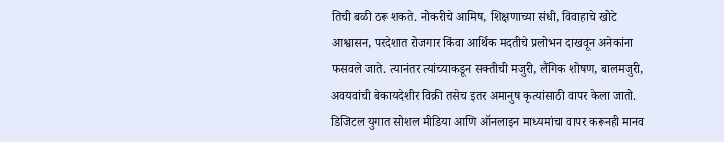तिची बळी ठरू शकते. नोकरीचे आमिष, शिक्षणाच्या संधी, विवाहाचे खोटे आश्वासन, परदेशात रोजगार किंवा आर्थिक मदतीचे प्रलोभन दाखवून अनेकांना फसवले जाते. त्यानंतर त्यांच्याकडून सक्तीची मजुरी, लैंगिक शोषण, बालमजुरी, अवयवांची बेकायदेशीर विक्री तसेच इतर अमानुष कृत्यांसाठी वापर केला जातो. डिजिटल युगात सोशल मीडिया आणि ऑनलाइन माध्यमांचा वापर करूनही मानव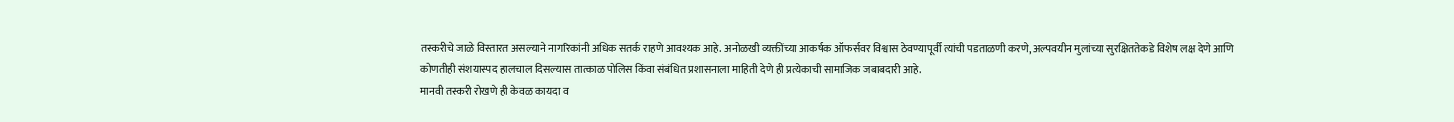तस्करीचे जाळे विस्तारत असल्याने नागरिकांनी अधिक सतर्क राहणे आवश्यक आहे. अनोळखी व्यक्तींच्या आकर्षक ऑफर्सवर विश्वास ठेवण्यापूर्वी त्यांची पडताळणी करणे, अल्पवयीन मुलांच्या सुरक्षिततेकडे विशेष लक्ष देणे आणि कोणतीही संशयास्पद हालचाल दिसल्यास तात्काळ पोलिस किंवा संबंधित प्रशासनाला माहिती देणे ही प्रत्येकाची सामाजिक जबाबदारी आहे.
मानवी तस्करी रोखणे ही केवळ कायदा व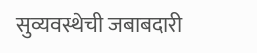सुव्यवस्थेची जबाबदारी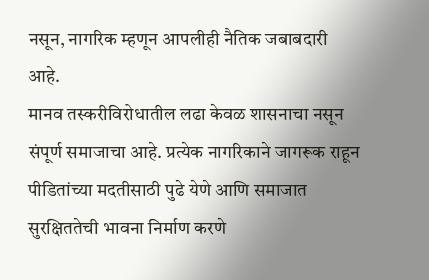नसून, नागरिक म्हणून आपलीही नैतिक जबाबदारी आहे.
मानव तस्करीविरोधातील लढा केवळ शासनाचा नसून संपूर्ण समाजाचा आहे. प्रत्येक नागरिकाने जागरूक राहून पीडितांच्या मदतीसाठी पुढे येणे आणि समाजात सुरक्षिततेची भावना निर्माण करणे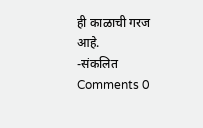ही काळाची गरज आहे.
-संकलित
Comments 0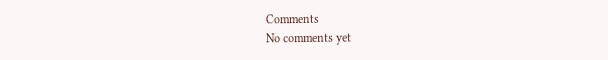Comments
No comments yet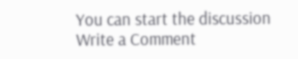You can start the discussion
Write a Comment